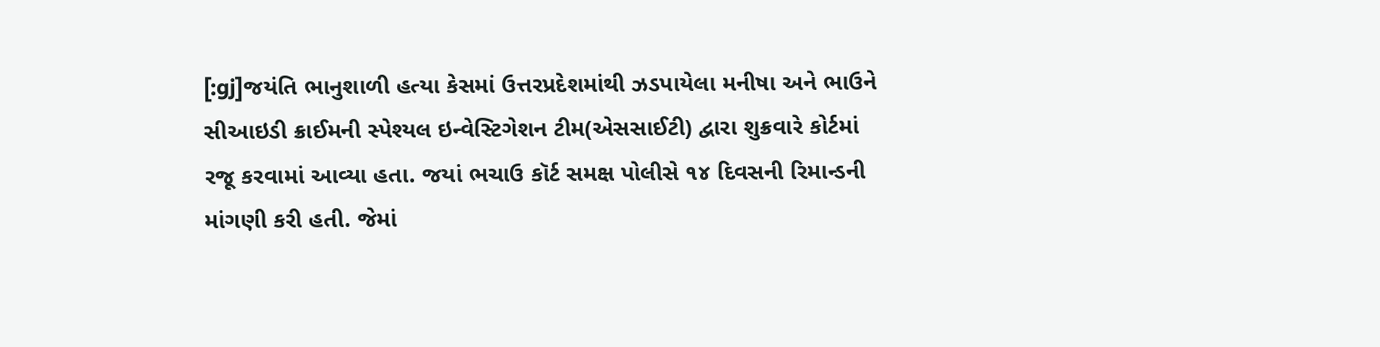[:gj]જયંતિ ભાનુશાળી હત્યા કેસમાં ઉત્તરપ્રદેશમાંથી ઝડપાયેલા મનીષા અને ભાઉને સીઆઇડી ક્રાઈમની સ્પેશ્યલ ઇન્વેસ્ટિગેશન ટીમ(એસસાઈટી) દ્વારા શુક્રવારે કોર્ટમાં રજૂ કરવામાં આવ્યા હતા. જયાં ભચાઉ કૉર્ટ સમક્ષ પોલીસે ૧૪ દિવસની રિમાન્ડની માંગણી કરી હતી. જેમાં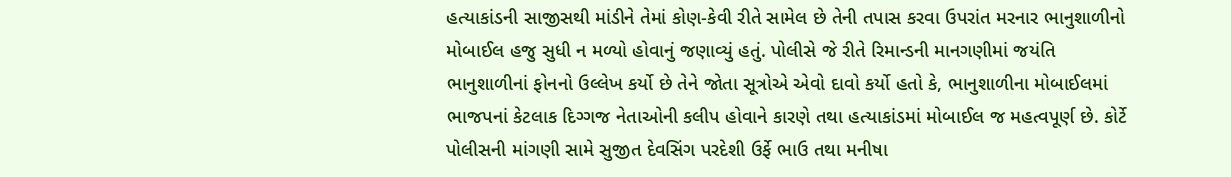હત્યાકાંડની સાજીસથી માંડીને તેમાં કોણ-કેવી રીતે સામેલ છે તેની તપાસ કરવા ઉપરાંત મરનાર ભાનુશાળીનો મોબાઈલ હજુ સુધી ન મળ્યો હોવાનું જણાવ્યું હતું. પોલીસે જે રીતે રિમાન્ડની માનગણીમાં જયંતિ ભાનુશાળીનાં ફોનનો ઉલ્લેખ કર્યો છે તેને જોતા સૂત્રોએ એવો દાવો કર્યો હતો કે, ભાનુશાળીના મોબાઈલમાં ભાજપનાં કેટલાક દિગ્ગજ નેતાઓની કલીપ હોવાને કારણે તથા હત્યાકાંડમાં મોબાઈલ જ મહત્વપૂર્ણ છે. કોર્ટે પોલીસની માંગણી સામે સુજીત દેવસિંગ પરદેશી ઉર્ફે ભાઉ તથા મનીષા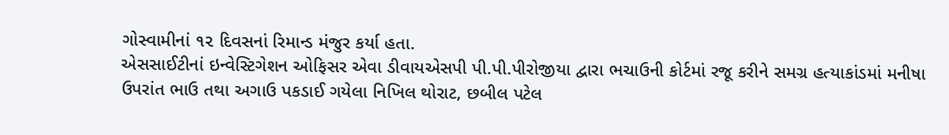ગોસ્વામીનાં ૧૨ દિવસનાં રિમાન્ડ મંજુર કર્યા હતા.
એસસાઈટીનાં ઇન્વેસ્ટિગેશન ઓફિસર એવા ડીવાયએસપી પી.પી.પીરોજીયા દ્વારા ભચાઉની કોર્ટમાં રજૂ કરીને સમગ્ર હત્યાકાંડમાં મનીષા ઉપરાંત ભાઉ તથા અગાઉ પકડાઈ ગયેલા નિખિલ થોરાટ, છબીલ પટેલ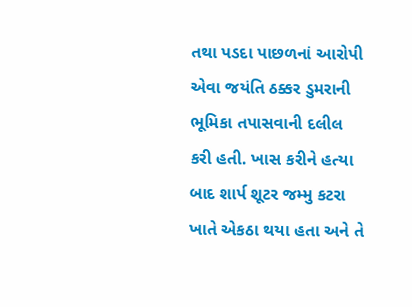તથા પડદા પાછળનાં આરોપી એવા જયંતિ ઠક્કર ડુમરાની ભૂમિકા તપાસવાની દલીલ કરી હતી. ખાસ કરીને હત્યા બાદ શાર્પ શૂટર જમ્મુ કટરા ખાતે એકઠા થયા હતા અને તે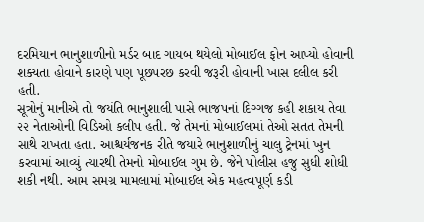દરમિયાન ભાનુશાળીનો મર્ડર બાદ ગાયબ થયેલો મોબાઈલ ફોન આપ્યો હોવાની શક્યતા હોવાને કારણે પણ પૂછપરછ કરવી જરૂરી હોવાની ખાસ દલીલ કરી હતી.
સૂત્રોનું માનીએ તો જયંતિ ભાનુશાલી પાસે ભાજપનાં દિગ્ગજ કહી શકાય તેવા ૨૨ નેતાઓની વિડિઓ કલીપ હતી. જે તેમનાં મોબાઈલમાં તેઓ સતત તેમની સાથે રાખતા હતા. આશ્ચર્યજનક રીતે જયારે ભાનુશાળીનું ચાલુ ટ્રેનમાં ખુન કરવામાં આવ્યું ત્યારથી તેમનો મોબાઈલ ગુમ છે. જેને પોલીસ હજુ સુધી શોધી શકી નથી. આમ સમગ્ર મામલામાં મોબાઈલ એક મહત્વપૂર્ણ કડી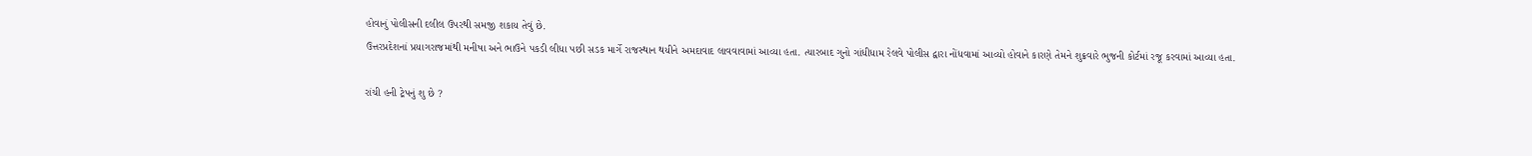હોવાનું પોલીસની દલીલ ઉપરથી સમજી શકાય તેવું છે.
ઉત્તરપ્રદેશનાં પ્રયાગરાજમાંથી મનીષા અને ભાઉને પકડી લીધા પછી સડક માર્ગે રાજસ્થાન થયીને અમદાવાદ લાવવાવામાં આવ્યા હતા. ત્યારબાદ ગુનો ગાંધીધામ રેલવે પોલીસ દ્વારા નોંધવામાં આવ્યો હોવાને કારણે તેમને શુક્રવારે ભુજની કોર્ટમાં રજૂ કરવામાં આવ્યા હતા.

રાંચી હની ટ્રેપનું શુ છે ?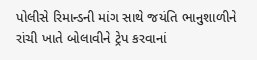પોલીસે રિમાન્ડની માંગ સાથે જયંતિ ભાનુશાળીને રાંચી ખાતે બોલાવીને ટ્રેપ કરવાનાં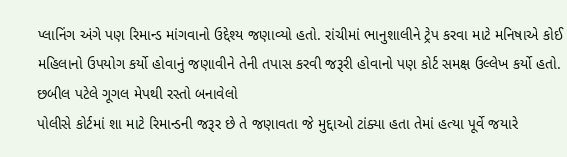પ્લાનિંગ અંગે પણ રિમાન્ડ માંગવાનો ઉદ્દેશ્ય જણાવ્યો હતો. રાંચીમાં ભાનુશાલીને ટ્રેપ કરવા માટે મનિષાએ કોઈ મહિલાનો ઉપયોગ કર્યો હોવાનું જણાવીને તેની તપાસ કરવી જરૂરી હોવાનો પણ કોર્ટ સમક્ષ ઉલ્લેખ કર્યો હતો.
છબીલ પટેલે ગૂગલ મેપથી રસ્તો બનાવેલો
પોલીસે કોર્ટમાં શા માટે રિમાન્ડની જરૂર છે તે જણાવતા જે મુદ્દાઓ ટાંક્યા હતા તેમાં હત્યા પૂર્વે જયારે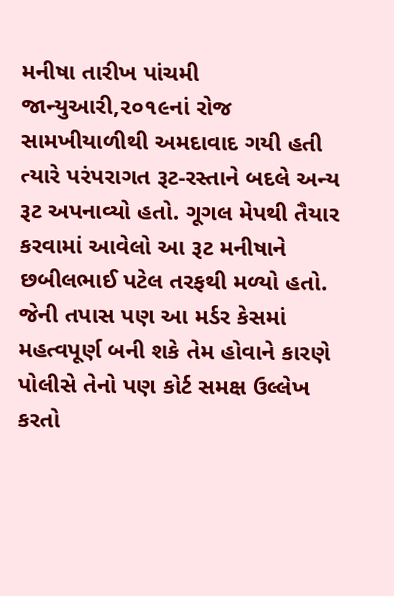મનીષા તારીખ પાંચમી જાન્યુઆરી,૨૦૧૯નાં રોજ સામખીયાળીથી અમદાવાદ ગયી હતી ત્યારે પરંપરાગત રૂટ-રસ્તાને બદલે અન્ય રૂટ અપનાવ્યો હતો. ગૂગલ મેપથી તૈયાર કરવામાં આવેલો આ રૂટ મનીષાને છબીલભાઈ પટેલ તરફથી મળ્યો હતો. જેની તપાસ પણ આ મર્ડર કેસમાં મહત્વપૂર્ણ બની શકે તેમ હોવાને કારણે પોલીસે તેનો પણ કોર્ટ સમક્ષ ઉલ્લેખ કરતો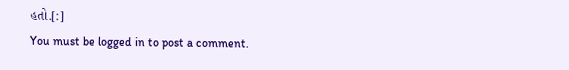હતો.[:]
You must be logged in to post a comment.